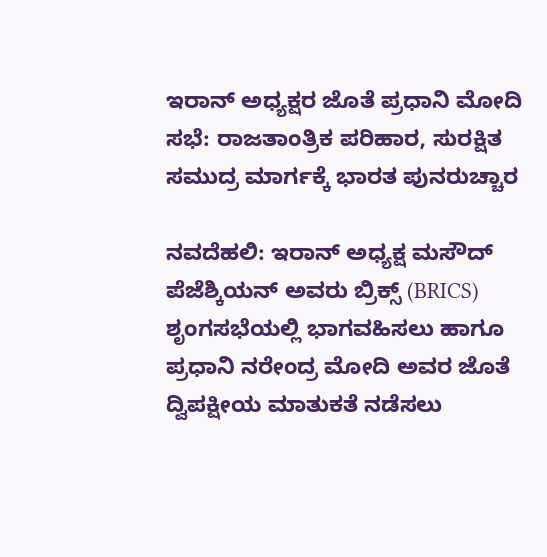ಇರಾನ್ ಅಧ್ಯಕ್ಷರ ಜೊತೆ ಪ್ರಧಾನಿ ಮೋದಿ ಸಭೆ: ರಾಜತಾಂತ್ರಿಕ ಪರಿಹಾರ, ಸುರಕ್ಷಿತ ಸಮುದ್ರ ಮಾರ್ಗಕ್ಕೆ ಭಾರತ ಪುನರುಚ್ಚಾರ

ನವದೆಹಲಿ: ಇರಾನ್ ಅಧ್ಯಕ್ಷ ಮಸೌದ್ ಪೆಜೆಶ್ಕಿಯನ್ ಅವರು ಬ್ರಿಕ್ಸ್ (BRICS) ಶೃಂಗಸಭೆಯಲ್ಲಿ ಭಾಗವಹಿಸಲು ಹಾಗೂ ಪ್ರಧಾನಿ ನರೇಂದ್ರ ಮೋದಿ ಅವರ ಜೊತೆ ದ್ವಿಪಕ್ಷೀಯ ಮಾತುಕತೆ ನಡೆಸಲು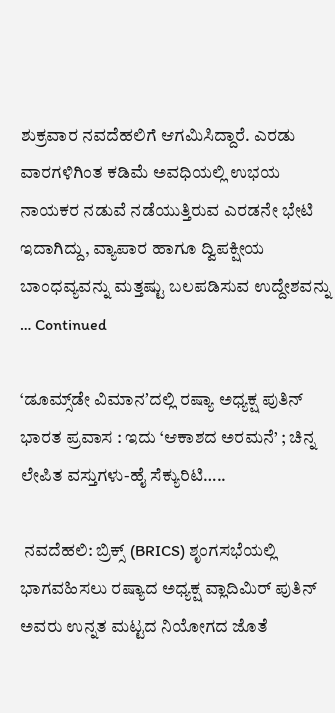ಶುಕ್ರವಾರ ನವದೆಹಲಿಗೆ ಆಗಮಿಸಿದ್ದಾರೆ. ಎರಡು ವಾರಗಳಿಗಿಂತ ಕಡಿಮೆ ಅವಧಿಯಲ್ಲಿ ಉಭಯ ನಾಯಕರ ನಡುವೆ ನಡೆಯುತ್ತಿರುವ ಎರಡನೇ ಭೇಟಿ ಇದಾಗಿದ್ದು, ವ್ಯಾಪಾರ ಹಾಗೂ ದ್ವಿಪಕ್ಷೀಯ ಬಾಂಧವ್ಯವನ್ನು ಮತ್ತಷ್ಟು ಬಲಪಡಿಸುವ ಉದ್ದೇಶವನ್ನು … Continued

‘ಡೂಮ್ಸ್‌ಡೇ ವಿಮಾನʼದಲ್ಲಿ ರಷ್ಯಾ ಅಧ್ಯಕ್ಷ ಪುತಿನ್ ಭಾರತ ಪ್ರವಾಸ : ಇದು ‘ಆಕಾಶದ ಅರಮನೆ’ ; ಚಿನ್ನ ಲೇಪಿತ ವಸ್ತುಗಳು-ಹೈ ಸೆಕ್ಯುರಿಟಿ…..

 ನವದೆಹಲಿ: ಬ್ರಿಕ್ಸ್ (BRICS) ಶೃಂಗಸಭೆಯಲ್ಲಿ ಭಾಗವಹಿಸಲು ರಷ್ಯಾದ ಅಧ್ಯಕ್ಷ ವ್ಲಾದಿಮಿರ್ ಪುತಿನ್ ಅವರು ಉನ್ನತ ಮಟ್ಟದ ನಿಯೋಗದ ಜೊತೆ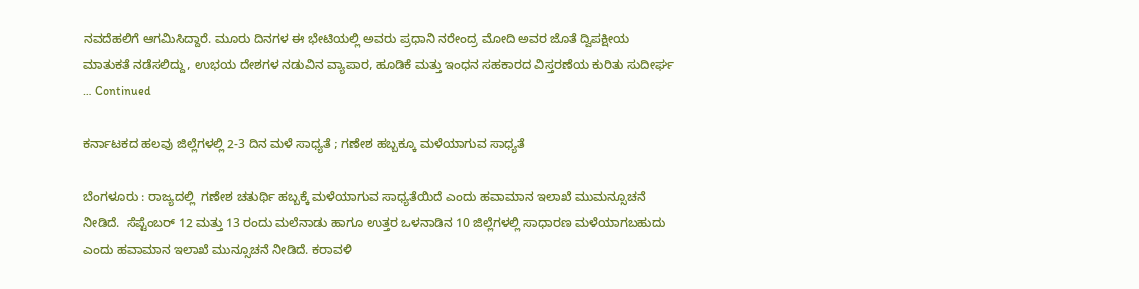ನವದೆಹಲಿಗೆ ಆಗಮಿಸಿದ್ದಾರೆ. ಮೂರು ದಿನಗಳ ಈ ಭೇಟಿಯಲ್ಲಿ ಅವರು ಪ್ರಧಾನಿ ನರೇಂದ್ರ ಮೋದಿ ಅವರ ಜೊತೆ ದ್ವಿಪಕ್ಷೀಯ ಮಾತುಕತೆ ನಡೆಸಲಿದ್ದು, ಉಭಯ ದೇಶಗಳ ನಡುವಿನ ವ್ಯಾಪಾರ, ಹೂಡಿಕೆ ಮತ್ತು ಇಂಧನ ಸಹಕಾರದ ವಿಸ್ತರಣೆಯ ಕುರಿತು ಸುದೀರ್ಘ … Continued

ಕರ್ನಾಟಕದ ಹಲವು ಜಿಲ್ಲೆಗಳಲ್ಲಿ 2-3 ದಿನ ಮಳೆ ಸಾಧ್ಯತೆ ; ಗಣೇಶ ಹಬ್ಬಕ್ಕೂ ಮಳೆಯಾಗುವ ಸಾಧ್ಯತೆ

ಬೆಂಗಳೂರು : ರಾಜ್ಯದಲ್ಲಿ  ಗಣೇಶ ಚತುರ್ಥಿ ಹಬ್ಬಕ್ಕೆ ಮಳೆಯಾಗುವ ಸಾಧ್ಯತೆಯಿದೆ ಎಂದು ಹವಾಮಾನ ಇಲಾಖೆ ಮುಮನ್ಸೂಚನೆ ನೀಡಿದೆ.  ಸೆಪ್ಟೆಂಬರ್ 12 ಮತ್ತು 13 ರಂದು ಮಲೆನಾಡು ಹಾಗೂ ಉತ್ತರ ಒಳನಾಡಿನ 10 ಜಿಲ್ಲೆಗಳಲ್ಲಿ ಸಾಧಾರಣ ಮಳೆಯಾಗಬಹುದು ಎಂದು ಹವಾಮಾನ ಇಲಾಖೆ ಮುನ್ಸೂಚನೆ ನೀಡಿದೆ. ಕರಾವಳಿ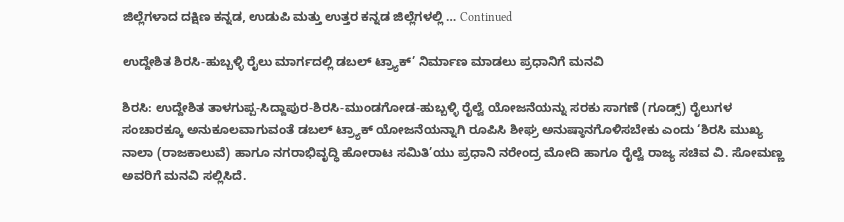ಜಿಲ್ಲೆಗಳಾದ ದಕ್ಷಿಣ ಕನ್ನಡ, ಉಡುಪಿ ಮತ್ತು ಉತ್ತರ ಕನ್ನಡ ಜಿಲ್ಲೆಗಳಲ್ಲಿ … Continued

ಉದ್ದೇಶಿತ ಶಿರಸಿ-ಹುಬ್ಬಳ್ಳಿ ರೈಲು ಮಾರ್ಗದಲ್ಲಿ ಡಬಲ್ ಟ್ರ್ಯಾಕ್’ ನಿರ್ಮಾಣ ಮಾಡಲು ಪ್ರಧಾನಿಗೆ ಮನವಿ

ಶಿರಸಿ: ಉದ್ದೇಶಿತ ತಾಳಗುಪ್ಪ-ಸಿದ್ದಾಪುರ-ಶಿರಸಿ-ಮುಂಡಗೋಡ-ಹುಬ್ಬಳ್ಳಿ ರೈಲ್ವೆ ಯೋಜನೆಯನ್ನು ಸರಕು ಸಾಗಣೆ (ಗೂಡ್ಸ್) ರೈಲುಗಳ ಸಂಚಾರಕ್ಕೂ ಅನುಕೂಲವಾಗುವಂತೆ ಡಬಲ್ ಟ್ರ್ಯಾಕ್ ಯೋಜನೆಯನ್ನಾಗಿ ರೂಪಿಸಿ ಶೀಘ್ರ ಅನುಷ್ಠಾನಗೊಳಿಸಬೇಕು ಎಂದು ‘ಶಿರಸಿ ಮುಖ್ಯ ನಾಲಾ (ರಾಜಕಾಲುವೆ) ಹಾಗೂ ನಗರಾಭಿವೃದ್ಧಿ ಹೋರಾಟ ಸಮಿತಿ’ಯು ಪ್ರಧಾನಿ ನರೇಂದ್ರ ಮೋದಿ ಹಾಗೂ ರೈಲ್ವೆ ರಾಜ್ಯ ಸಚಿವ ವಿ. ಸೋಮಣ್ಣ ಅವರಿಗೆ ಮನವಿ ಸಲ್ಲಿಸಿದೆ.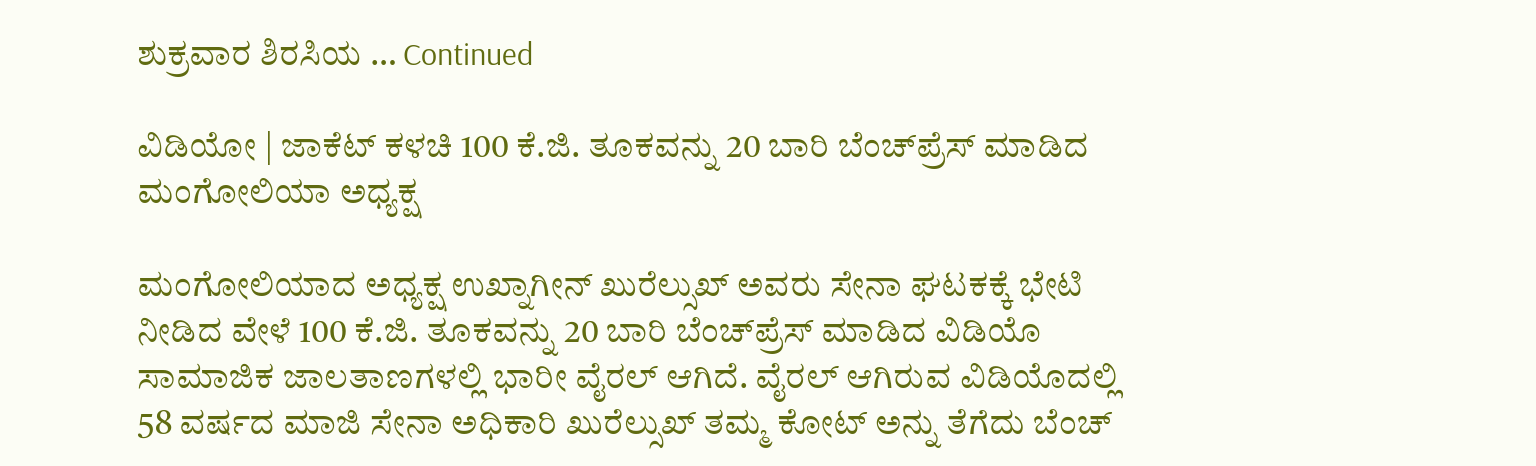ಶುಕ್ರವಾರ ಶಿರಸಿಯ … Continued

ವಿಡಿಯೋ | ಜಾಕೆಟ್ ಕಳಚಿ 100 ಕೆ.ಜಿ. ತೂಕವನ್ನು 20 ಬಾರಿ ಬೆಂಚ್‌ಪ್ರೆಸ್ ಮಾಡಿದ ಮಂಗೋಲಿಯಾ ಅಧ್ಯಕ್ಷ

ಮಂಗೋಲಿಯಾದ ಅಧ್ಯಕ್ಷ ಉಖ್ನಾಗೀನ್ ಖುರೆಲ್ಸುಖ್ ಅವರು ಸೇನಾ ಘಟಕಕ್ಕೆ ಭೇಟಿ ನೀಡಿದ ವೇಳೆ 100 ಕೆ.ಜಿ. ತೂಕವನ್ನು 20 ಬಾರಿ ಬೆಂಚ್‌ಪ್ರೆಸ್ ಮಾಡಿದ ವಿಡಿಯೊ ಸಾಮಾಜಿಕ ಜಾಲತಾಣಗಳಲ್ಲಿ ಭಾರೀ ವೈರಲ್ ಆಗಿದೆ. ವೈರಲ್ ಆಗಿರುವ ವಿಡಿಯೊದಲ್ಲಿ 58 ವರ್ಷದ ಮಾಜಿ ಸೇನಾ ಅಧಿಕಾರಿ ಖುರೆಲ್ಸುಖ್ ತಮ್ಮ ಕೋಟ್‌ ಅನ್ನು ತೆಗೆದು ಬೆಂಚ್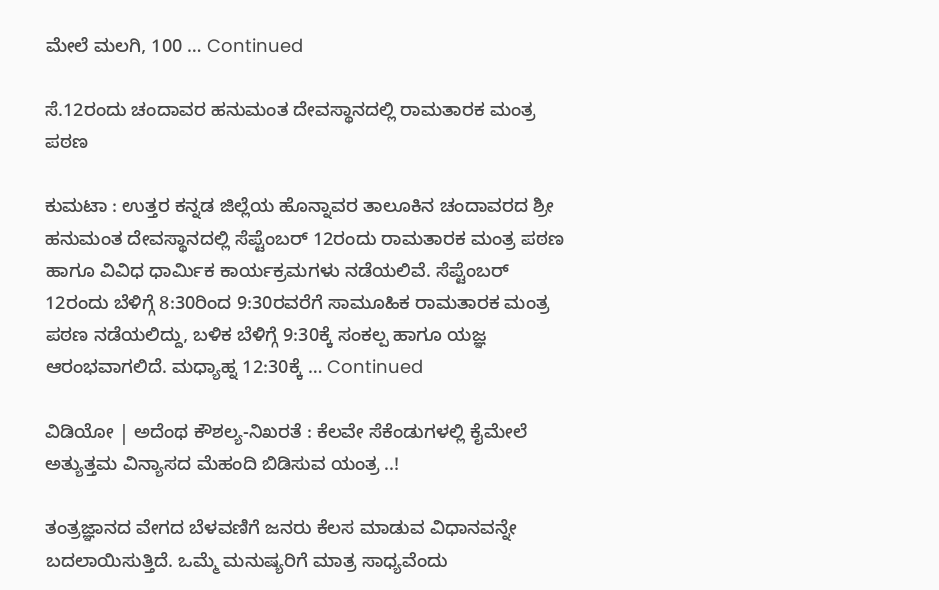ಮೇಲೆ ಮಲಗಿ, 100 … Continued

ಸೆ.12ರಂದು ಚಂದಾವರ ಹನುಮಂತ ದೇವಸ್ಥಾನದಲ್ಲಿ ರಾಮತಾರಕ ಮಂತ್ರ ಪಠಣ

ಕುಮಟಾ : ಉತ್ತರ ಕನ್ನಡ ಜಿಲ್ಲೆಯ ಹೊನ್ನಾವರ ತಾಲೂಕಿನ ಚಂದಾವರದ ಶ್ರೀ ಹನುಮಂತ ದೇವಸ್ಥಾನದಲ್ಲಿ ಸೆಪ್ಟೆಂಬರ್ 12ರಂದು ರಾಮತಾರಕ ಮಂತ್ರ ಪಠಣ ಹಾಗೂ ವಿವಿಧ ಧಾರ್ಮಿಕ ಕಾರ್ಯಕ್ರಮಗಳು ನಡೆಯಲಿವೆ. ಸೆಪ್ಟೆಂಬರ್ 12ರಂದು ಬೆಳಿಗ್ಗೆ 8:30ರಿಂದ 9:30ರವರೆಗೆ ಸಾಮೂಹಿಕ ರಾಮತಾರಕ ಮಂತ್ರ ಪಠಣ ನಡೆಯಲಿದ್ದು, ಬಳಿಕ ಬೆಳಿಗ್ಗೆ 9:30ಕ್ಕೆ ಸಂಕಲ್ಪ ಹಾಗೂ ಯಜ್ಞ ಆರಂಭವಾಗಲಿದೆ. ಮಧ್ಯಾಹ್ನ 12:30ಕ್ಕೆ … Continued

ವಿಡಿಯೋ | ಅದೆಂಥ ಕೌಶಲ್ಯ-ನಿಖರತೆ : ಕೆಲವೇ ಸೆಕೆಂಡುಗಳಲ್ಲಿ ಕೈಮೇಲೆ ಅತ್ಯುತ್ತಮ ವಿನ್ಯಾಸದ ಮೆಹಂದಿ ಬಿಡಿಸುವ ಯಂತ್ರ ..!

ತಂತ್ರಜ್ಞಾನದ ವೇಗದ ಬೆಳವಣಿಗೆ ಜನರು ಕೆಲಸ ಮಾಡುವ ವಿಧಾನವನ್ನೇ ಬದಲಾಯಿಸುತ್ತಿದೆ. ಒಮ್ಮೆ ಮನುಷ್ಯರಿಗೆ ಮಾತ್ರ ಸಾಧ್ಯವೆಂದು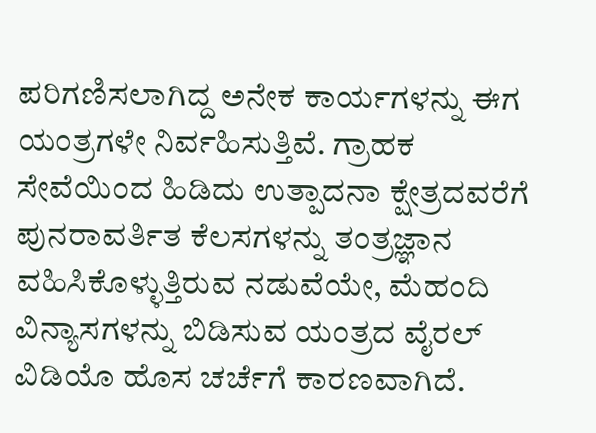ಪರಿಗಣಿಸಲಾಗಿದ್ದ ಅನೇಕ ಕಾರ್ಯಗಳನ್ನು ಈಗ ಯಂತ್ರಗಳೇ ನಿರ್ವಹಿಸುತ್ತಿವೆ. ಗ್ರಾಹಕ ಸೇವೆಯಿಂದ ಹಿಡಿದು ಉತ್ಪಾದನಾ ಕ್ಷೇತ್ರದವರೆಗೆ ಪುನರಾವರ್ತಿತ ಕೆಲಸಗಳನ್ನು ತಂತ್ರಜ್ಞಾನ ವಹಿಸಿಕೊಳ್ಳುತ್ತಿರುವ ನಡುವೆಯೇ, ಮೆಹಂದಿ ವಿನ್ಯಾಸಗಳನ್ನು ಬಿಡಿಸುವ ಯಂತ್ರದ ವೈರಲ್ ವಿಡಿಯೊ ಹೊಸ ಚರ್ಚೆಗೆ ಕಾರಣವಾಗಿದೆ.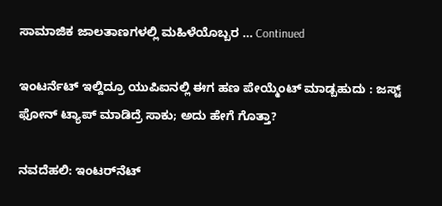ಸಾಮಾಜಿಕ ಜಾಲತಾಣಗಳಲ್ಲಿ ಮಹಿಳೆಯೊಬ್ಬರ … Continued

ಇಂಟರ್ನೆಟ್ ಇಲ್ದಿದ್ರೂ ಯುಪಿಐನಲ್ಲಿ ಈಗ ಹಣ ಪೇಯ್ಮೆಂಟ್‌ ಮಾಡ್ಬಹುದು : ಜಸ್ಟ್‌ ಫೋನ್ ಟ್ಯಾಪ್ ಮಾಡಿದ್ರೆ ಸಾಕು; ಅದು ಹೇಗೆ ಗೊತ್ತಾ?

ನವದೆಹಲಿ: ಇಂಟರ್‌ನೆಟ್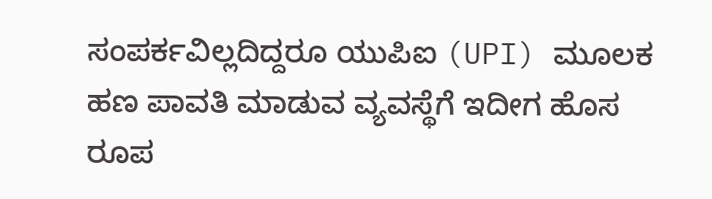ಸಂಪರ್ಕವಿಲ್ಲದಿದ್ದರೂ ಯುಪಿಐ (UPI) ಮೂಲಕ ಹಣ ಪಾವತಿ ಮಾಡುವ ವ್ಯವಸ್ಥೆಗೆ ಇದೀಗ ಹೊಸ ರೂಪ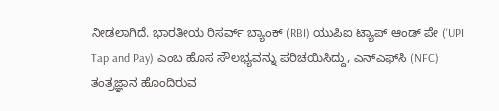ನೀಡಲಾಗಿದೆ. ಭಾರತೀಯ ರಿಸರ್ವ್ ಬ್ಯಾಂಕ್‌ (RBI) ಯುಪಿಐ ಟ್ಯಾಪ್‌ ಆಂಡ್‌ ಪೇ (‘UPI Tap and Pay) ಎಂಬ ಹೊಸ ಸೌಲಭ್ಯವನ್ನು ಪರಿಚಯಿಸಿದ್ದು, ಎನ್‌ಎಫ್‌ಸಿ (NFC) ತಂತ್ರಜ್ಞಾನ ಹೊಂದಿರುವ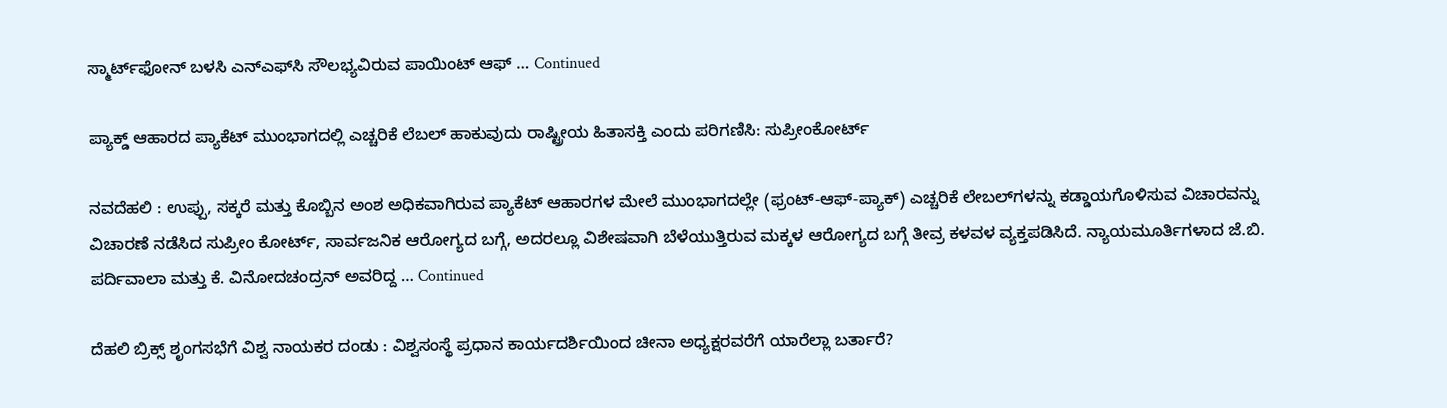ಸ್ಮಾರ್ಟ್‌ಫೋನ್ ಬಳಸಿ ಎನ್‌ಎಫ್‌ಸಿ ಸೌಲಭ್ಯವಿರುವ ಪಾಯಿಂಟ್ ಆಫ್ … Continued

ಪ್ಯಾಕ್ಡ್‌ ಆಹಾರದ ಪ್ಯಾಕೆಟ್ ಮುಂಭಾಗದಲ್ಲಿ ಎಚ್ಚರಿಕೆ ಲೆಬಲ್ ಹಾಕುವುದು ರಾಷ್ಟ್ರೀಯ ಹಿತಾಸಕ್ತಿ ಎಂದು ಪರಿಗಣಿಸಿ: ಸುಪ್ರೀಂಕೋರ್ಟ್

ನವದೆಹಲಿ : ಉಪ್ಪು, ಸಕ್ಕರೆ ಮತ್ತು ಕೊಬ್ಬಿನ ಅಂಶ ಅಧಿಕವಾಗಿರುವ ಪ್ಯಾಕೆಟ್ ಆಹಾರಗಳ ಮೇಲೆ ಮುಂಭಾಗದಲ್ಲೇ (ಫ್ರಂಟ್-ಆಫ್-ಪ್ಯಾಕ್) ಎಚ್ಚರಿಕೆ ಲೇಬಲ್‌ಗಳನ್ನು ಕಡ್ಡಾಯಗೊಳಿಸುವ ವಿಚಾರವನ್ನು ವಿಚಾರಣೆ ನಡೆಸಿದ ಸುಪ್ರೀಂ ಕೋರ್ಟ್, ಸಾರ್ವಜನಿಕ ಆರೋಗ್ಯದ ಬಗ್ಗೆ, ಅದರಲ್ಲೂ ವಿಶೇಷವಾಗಿ ಬೆಳೆಯುತ್ತಿರುವ ಮಕ್ಕಳ ಆರೋಗ್ಯದ ಬಗ್ಗೆ ತೀವ್ರ ಕಳವಳ ವ್ಯಕ್ತಪಡಿಸಿದೆ. ನ್ಯಾಯಮೂರ್ತಿಗಳಾದ ಜೆ.ಬಿ. ಪರ್ದಿವಾಲಾ ಮತ್ತು ಕೆ. ವಿನೋದಚಂದ್ರನ್ ಅವರಿದ್ದ … Continued

ದೆಹಲಿ ಬ್ರಿಕ್ಸ್ ಶೃಂಗಸಭೆಗೆ ವಿಶ್ವ ನಾಯಕರ ದಂಡು : ವಿಶ್ವಸಂಸ್ಥೆ ಪ್ರಧಾನ ಕಾರ್ಯದರ್ಶಿಯಿಂದ ಚೀನಾ ಅಧ್ಯಕ್ಷರವರೆಗೆ ಯಾರೆಲ್ಲಾ ಬರ್ತಾರೆ?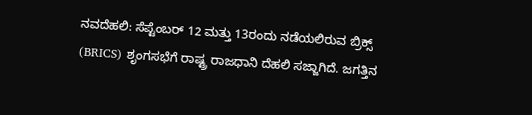ನವದೆಹಲಿ: ಸೆಪ್ಟೆಂಬರ್ 12 ಮತ್ತು 13ರಂದು ನಡೆಯಲಿರುವ ಬ್ರಿಕ್ಸ್ (BRICS) ಶೃಂಗಸಭೆಗೆ ರಾಷ್ಟ್ರ ರಾಜಧಾನಿ ದೆಹಲಿ ಸಜ್ಜಾಗಿದೆ. ಜಗತ್ತಿನ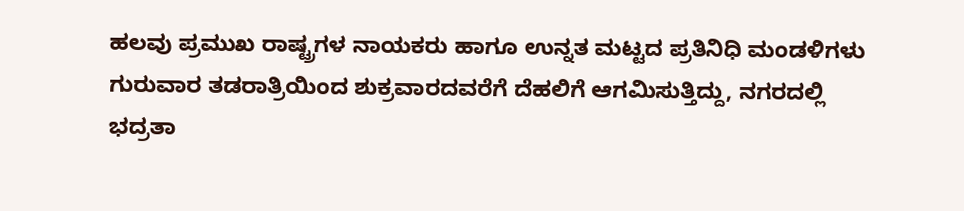ಹಲವು ಪ್ರಮುಖ ರಾಷ್ಟ್ರಗಳ ನಾಯಕರು ಹಾಗೂ ಉನ್ನತ ಮಟ್ಟದ ಪ್ರತಿನಿಧಿ ಮಂಡಳಿಗಳು ಗುರುವಾರ ತಡರಾತ್ರಿಯಿಂದ ಶುಕ್ರವಾರದವರೆಗೆ ದೆಹಲಿಗೆ ಆಗಮಿಸುತ್ತಿದ್ದು, ನಗರದಲ್ಲಿ ಭದ್ರತಾ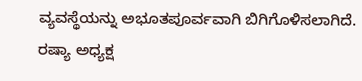ವ್ಯವಸ್ಥೆಯನ್ನು ಅಭೂತಪೂರ್ವವಾಗಿ ಬಿಗಿಗೊಳಿಸಲಾಗಿದೆ. ರಷ್ಯಾ ಅಧ್ಯಕ್ಷ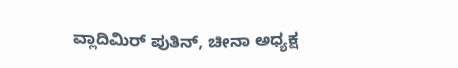ವ್ಲಾದಿಮಿರ್ ಪುತಿನ್, ಚೀನಾ ಅಧ್ಯಕ್ಷ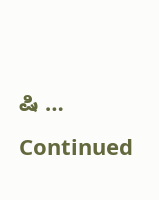ಷಿ … Continued